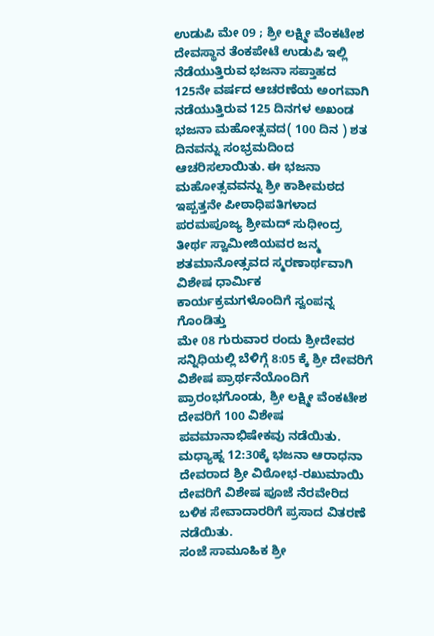ಉಡುಪಿ ಮೇ 09 ; ಶ್ರೀ ಲಕ್ಷ್ಮೀ ವೆಂಕಟೇಶ ದೇವಸ್ಥಾನ ತೆಂಕಪೇಟೆ ಉಡುಪಿ ಇಲ್ಲಿ ನೆಡೆಯುತ್ತಿರುವ ಭಜನಾ ಸಪ್ತಾಹದ 125ನೇ ವರ್ಷದ ಆಚರಣೆಯ ಅಂಗವಾಗಿ ನಡೆಯುತ್ತಿರುವ 125 ದಿನಗಳ ಅಖಂಡ ಭಜನಾ ಮಹೋತ್ಸವದ( 100 ದಿನ ) ಶತ ದಿನವನ್ನು ಸಂಭ್ರಮದಿಂದ ಆಚರಿಸಲಾಯಿತು. ಈ ಭಜನಾ ಮಹೋತ್ಸವವನ್ನು ಶ್ರೀ ಕಾಶೀಮಠದ ಇಪ್ಪತ್ತನೇ ಪೀಠಾಧಿಪತಿಗಳಾದ ಪರಮಪೂಜ್ಯ ಶ್ರೀಮದ್ ಸುಧೀಂದ್ರ ತೀರ್ಥ ಸ್ವಾಮೀಜಿಯವರ ಜನ್ಮ ಶತಮಾನೋತ್ಸವದ ಸ್ಮರಣಾರ್ಥವಾಗಿ ವಿಶೇಷ ಧಾರ್ಮಿಕ ಕಾರ್ಯಕ್ರಮಗಳೊಂದಿಗೆ ಸ್ವಂಪನ್ನ ಗೊಂಡಿತ್ತು
ಮೇ 08 ಗುರುವಾರ ರಂದು ಶ್ರೀದೇವರ ಸನ್ನಿಧಿಯಲ್ಲಿ ಬೆಳಿಗ್ಗೆ 8:05 ಕ್ಕೆ ಶ್ರೀ ದೇವರಿಗೆ ವಿಶೇಷ ಪ್ರಾರ್ಥನೆಯೊಂದಿಗೆ ಪ್ರಾರಂಭಗೊಂಡು, ಶ್ರೀ ಲಕ್ಷ್ಮೀ ವೆಂಕಟೇಶ ದೇವರಿಗೆ 100 ವಿಶೇಷ ಪವಮಾನಾಭಿಷೇಕವು ನಡೆಯಿತು. ಮಧ್ಯಾಹ್ನ 12:30ಕ್ಕೆ ಭಜನಾ ಆರಾಧನಾ ದೇವರಾದ ಶ್ರೀ ವಿಠೋಭ-ರಖುಮಾಯಿ ದೇವರಿಗೆ ವಿಶೇಷ ಪೂಜೆ ನೆರವೇರಿದ ಬಳಿಕ ಸೇವಾದಾರರಿಗೆ ಪ್ರಸಾದ ವಿತರಣೆ ನಡೆಯಿತು.
ಸಂಜೆ ಸಾಮೂಹಿಕ ಶ್ರೀ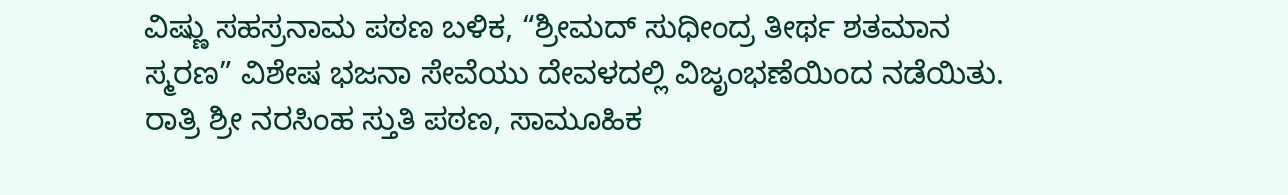ವಿಷ್ಣು ಸಹಸ್ರನಾಮ ಪಠಣ ಬಳಿಕ, “ಶ್ರೀಮದ್ ಸುಧೀಂದ್ರ ತೀರ್ಥ ಶತಮಾನ ಸ್ಮರಣ” ವಿಶೇಷ ಭಜನಾ ಸೇವೆಯು ದೇವಳದಲ್ಲಿ ವಿಜೃಂಭಣೆಯಿಂದ ನಡೆಯಿತು. ರಾತ್ರಿ ಶ್ರೀ ನರಸಿಂಹ ಸ್ತುತಿ ಪಠಣ, ಸಾಮೂಹಿಕ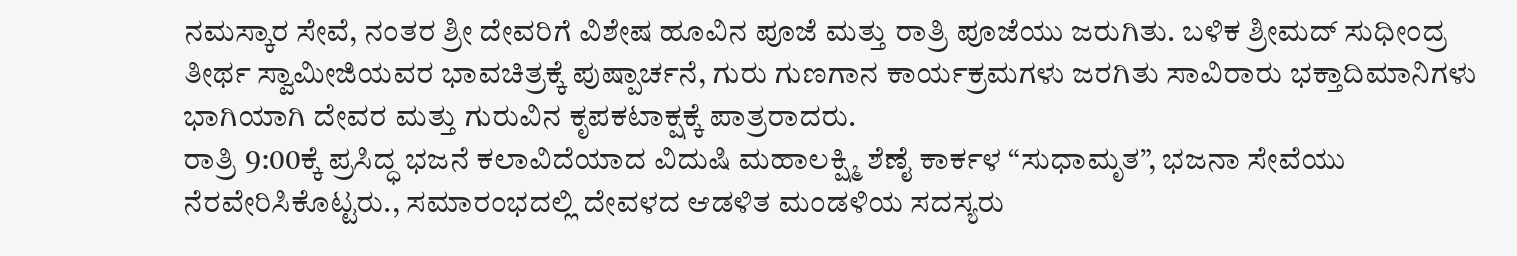ನಮಸ್ಕಾರ ಸೇವೆ, ನಂತರ ಶ್ರೀ ದೇವರಿಗೆ ವಿಶೇಷ ಹೂವಿನ ಪೂಜೆ ಮತ್ತು ರಾತ್ರಿ ಪೂಜೆಯು ಜರುಗಿತು. ಬಳಿಕ ಶ್ರೀಮದ್ ಸುಧೀಂದ್ರ ತೀರ್ಥ ಸ್ವಾಮೀಜಿಯವರ ಭಾವಚಿತ್ರಕ್ಕೆ ಪುಷ್ಪಾರ್ಚನೆ, ಗುರು ಗುಣಗಾನ ಕಾರ್ಯಕ್ರಮಗಳು ಜರಗಿತು ಸಾವಿರಾರು ಭಕ್ತಾದಿಮಾನಿಗಳು ಭಾಗಿಯಾಗಿ ದೇವರ ಮತ್ತು ಗುರುವಿನ ಕೃಪಕಟಾಕ್ಷಕ್ಕೆ ಪಾತ್ರರಾದರು.
ರಾತ್ರಿ 9:00ಕ್ಕೆ ಪ್ರಸಿದ್ಧ ಭಜನೆ ಕಲಾವಿದೆಯಾದ ವಿದುಷಿ ಮಹಾಲಕ್ಷ್ಮಿ ಶೆಣೈ ಕಾರ್ಕಳ “ಸುಧಾಮೃತ”, ಭಜನಾ ಸೇವೆಯು ನೆರವೇರಿಸಿಕೊಟ್ಟರು., ಸಮಾರಂಭದಲ್ಲಿ ದೇವಳದ ಆಡಳಿತ ಮಂಡಳಿಯ ಸದಸ್ಯರು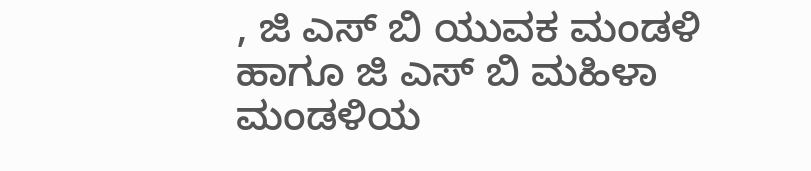, ಜಿ ಎಸ್ ಬಿ ಯುವಕ ಮಂಡಳಿ ಹಾಗೂ ಜಿ ಎಸ್ ಬಿ ಮಹಿಳಾ ಮಂಡಳಿಯ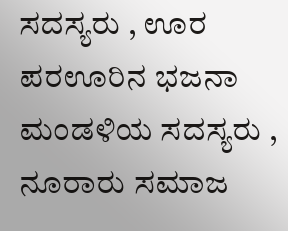ಸದಸ್ಯರು , ಊರ ಪರಊರಿನ ಭಜನಾ ಮಂಡಳಿಯ ಸದಸ್ಯರು , ನೂರಾರು ಸಮಾಜ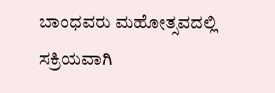ಬಾಂಧವರು ಮಹೋತ್ಸವದಲ್ಲಿ ಸಕ್ರಿಯವಾಗಿ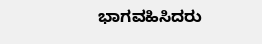ಭಾಗವಹಿಸಿದರು